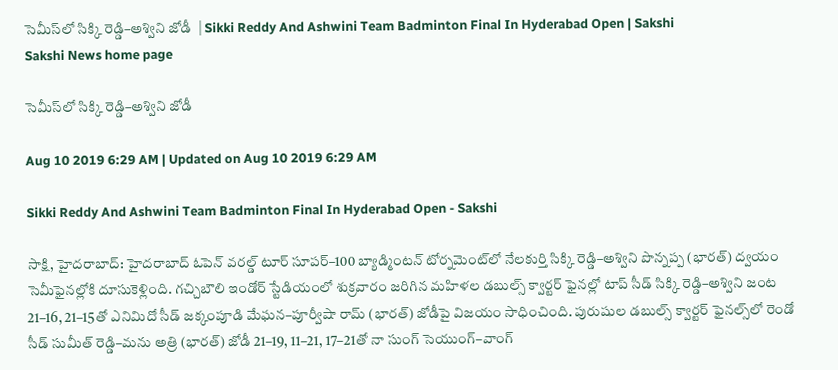సెమీస్‌లో సిక్కి రెడ్డి–అశ్విని జోడీ  | Sikki Reddy And Ashwini Team Badminton Final In Hyderabad Open | Sakshi
Sakshi News home page

సెమీస్‌లో సిక్కి రెడ్డి–అశ్విని జోడీ

Aug 10 2019 6:29 AM | Updated on Aug 10 2019 6:29 AM

Sikki Reddy And Ashwini Team Badminton Final In Hyderabad Open - Sakshi

సాక్షి, హైదరాబాద్‌: హైదరాబాద్‌ ఓపెన్‌ వరల్డ్‌ టూర్‌ సూపర్‌–100 బ్యాడ్మింటన్‌ టోర్నమెంట్‌లో నేలకుర్తి సిక్కి రెడ్డి–అశ్విని పొన్నప్ప (భారత్‌) ద్వయం సెమీఫైనల్లోకి దూసుకెళ్లింది. గచ్చిబౌలి ఇండోర్‌ స్టేడియంలో శుక్రవారం జరిగిన మహిళల డబుల్స్‌ క్వార్టర్‌ ఫైనల్లో టాప్‌ సీడ్‌ సిక్కి రెడ్డి–అశ్విని జంట 21–16, 21–15తో ఎనిమిదో సీడ్‌ జక్కంపూడి మేఘన–పూర్వీషా రామ్‌ (భారత్‌) జోడీపై విజయం సాధించింది. పురుషుల డబుల్స్‌ క్వార్టర్‌ ఫైనల్స్‌లో రెండో సీడ్‌ సుమీత్‌ రెడ్డి–మను అత్రి (భారత్‌) జోడీ 21–19, 11–21, 17–21తో నా సుంగ్‌ సెయుంగ్‌–వాంగ్‌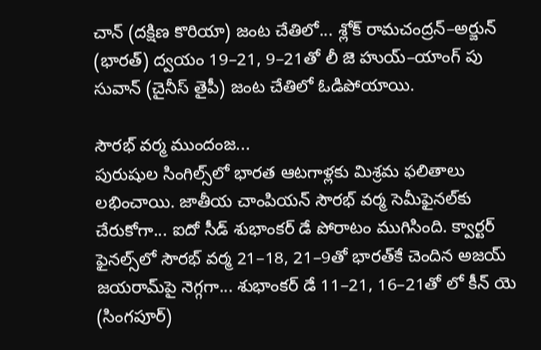చాన్‌ (దక్షిణ కొరియా) జంట చేతిలో... శ్లోక్‌ రామచంద్రన్‌–అర్జున్‌ (భారత్‌) ద్వయం 19–21, 9–21తో లీ జె హుయ్‌–యాంగ్‌ పు సువాన్‌ (చైనీస్‌ తైపీ) జంట చేతిలో ఓడిపోయాయి.

సౌరభ్‌ వర్మ ముందంజ...
పురుషుల సింగిల్స్‌లో భారత ఆటగాళ్లకు మిశ్రమ ఫలితాలు లభించాయి. జాతీయ చాంపియన్‌ సౌరభ్‌ వర్మ సెమీఫైనల్‌కు చేరుకోగా... ఐదో సీడ్‌ శుభాంకర్‌ డే పోరాటం ముగిసింది. క్వార్టర్‌ ఫైనల్స్‌లో సౌరభ్‌ వర్మ 21–18, 21–9తో భారత్‌కే చెందిన అజయ్‌ జయరామ్‌పై నెగ్గగా... శుభాంకర్‌ డే 11–21, 16–21తో లో కీన్‌ యె (సింగపూర్‌)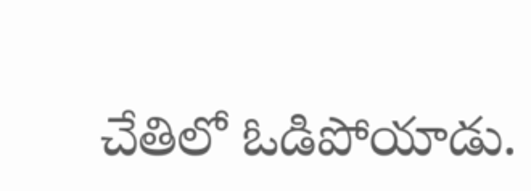చేతిలో ఓడిపోయాడు.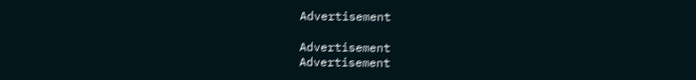Advertisement

Advertisement
Advertisement